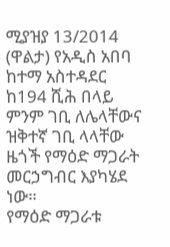ሚያዝያ 13/2014 (ዋልታ) የአዲስ አበባ ከተማ አስተዳደር ከ194 ሺሕ በላይ ምንም ገቢ ለሌላቸውና ዝቅተኛ ገቢ ላላቸው ዜጎች የማዕድ ማጋራት መርኃግብር እያካሄደ ነው።
የማዕድ ማጋራቱ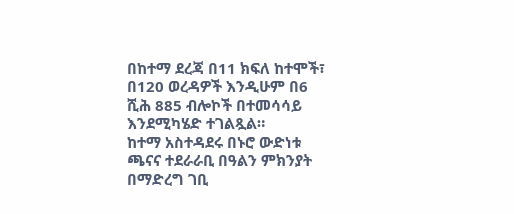በከተማ ደረጃ በ11 ክፍለ ከተሞች፣ በ120 ወረዳዎች እንዲሁም በ6 ሺሕ 885 ብሎኮች በተመሳሳይ እንደሚካሄድ ተገልጿል።
ከተማ አስተዳደሩ በኑሮ ውድነቱ ጫናና ተደራራቢ በዓልን ምክንያት በማድረግ ገቢ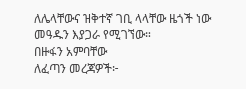ለሌላቸውና ዝቅተኛ ገቢ ላላቸው ዜጎች ነው መዓዱን እያጋራ የሚገኘው።
በዙፋን አምባቸው
ለፈጣን መረጃዎች፦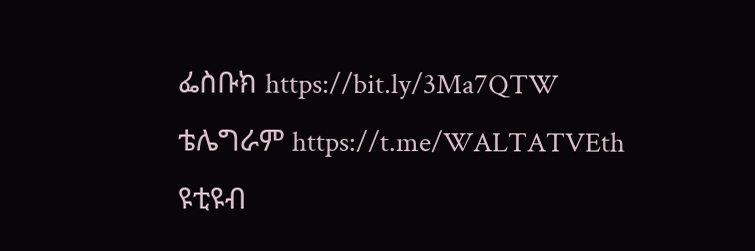ፌስቡክ https://bit.ly/3Ma7QTW
ቴሌግራም https://t.me/WALTATVEth
ዩቲዩብ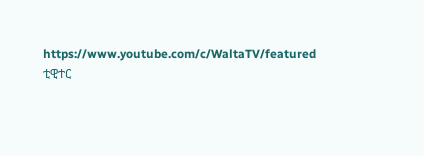https://www.youtube.com/c/WaltaTV/featured
ቲዊተር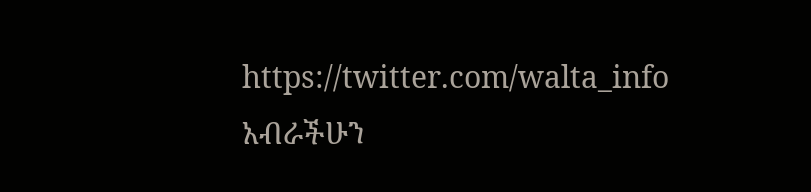https://twitter.com/walta_info
አብራችሁን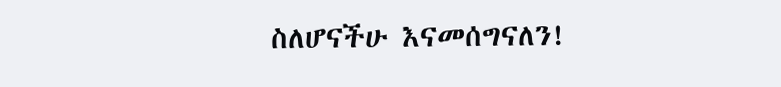ስለሆናችሁ እናመሰግናለን!